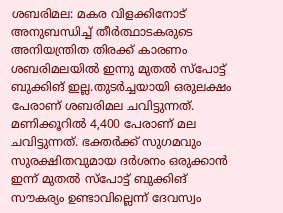ശബരിമല: മകര വിളക്കിനോട് അനുബന്ധിച്ച് തീര്‍ത്ഥാടകരുടെ അനിയന്ത്രിത തിരക്ക് കാരണം ശബരിമലയില്‍ ഇന്നു മുതല്‍ സ്‌പോട്ട് ബുക്കിങ് ഇല്ല.തുടര്‍ച്ചയായി ഒരുലക്ഷം പേരാണ് ശബരിമല ചവിട്ടുന്നത്. മണിക്കൂറില്‍ 4,400 പേരാണ് മല ചവിട്ടുന്നത്. ഭക്തര്‍ക്ക് സുഗമവും സുരക്ഷിതവുമായ ദര്‍ശനം ഒരുക്കാന്‍ ഇന്ന് മുതല്‍ സ്‌പോട്ട് ബുക്കിങ് സൗകര്യം ഉണ്ടാവില്ലെന്ന് ദേവസ്വം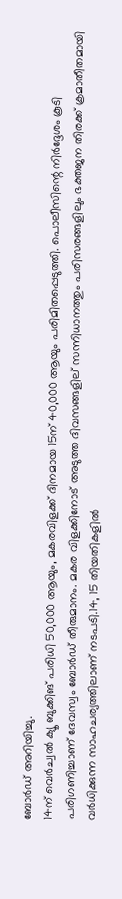ബോര്‍ഡ് അറിയിച്ചു.
14ന് വെര്‍ച്വല്‍ ക്യൂ ബുക്കിങ് പരിധി 50,000 ആയും, മകരവിളക്ക് ദിനമായ 15ന് 40,000 ആയും പരിമിതപ്പെടുത്തി. പൊലീസിന്റെ നിര്‍ദ്ദേശം കൂടി പരിഗണിച്ചാണ് ദേവസ്വം ബോര്‍ഡ് തീരുമാനം. മകര വിളക്കിനോട് അടുത്ത ദിവസങ്ങളില് സന്നിധാനത്തും പരിസരങ്ങളിലും ഭക്തജന തിരക്ക് ക്രമാതീതമായി വര്‍ധിക്കുന്ന സാഹചര്യത്തിലാണ് നടപടി.14, 15 തിയതികളില്‍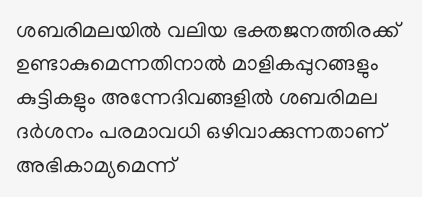ശബരിമലയില്‍ വലിയ ഭക്തജനത്തിരക്ക് ഉണ്ടാകുമെന്നതിനാല്‍ മാളികപ്പുറങ്ങളും കുട്ടികളും അന്നേദിവങ്ങളില്‍ ശബരിമല ദര്‍ശനം പരമാവധി ഒഴിവാക്കുന്നതാണ് അഭികാമ്യമെന്ന്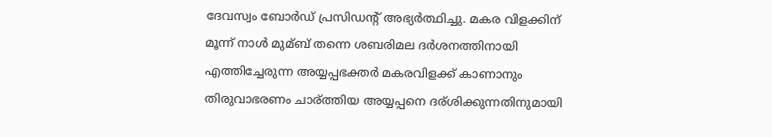ദേവസ്വം ബോര്‍ഡ് പ്രസിഡന്റ് അഭ്യര്‍ത്ഥിച്ചു. മകര വിളക്കിന് മൂന്ന് നാള്‍ മുമ്ബ് തന്നെ ശബരിമല ദര്‍ശനത്തിനായി എത്തിച്ചേരുന്ന അയ്യപ്പഭക്തര്‍ മകരവിളക്ക് കാണാനും തിരുവാഭരണം ചാര്ത്തിയ അയ്യപ്പനെ ദര്ശിക്കുന്നതിനുമായി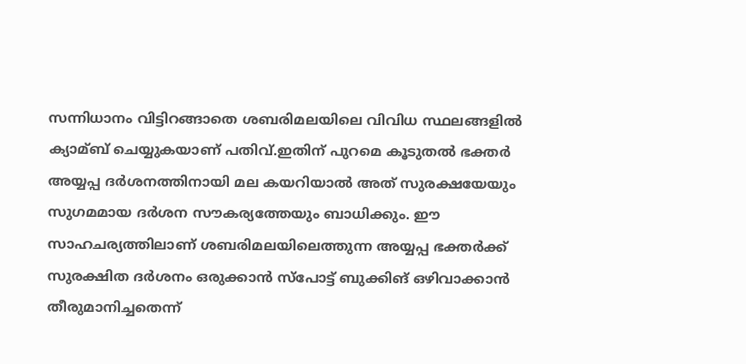സന്നിധാനം വിട്ടിറങ്ങാതെ ശബരിമലയിലെ വിവിധ സ്ഥലങ്ങളില്‍ ക്യാമ്ബ് ചെയ്യുകയാണ് പതിവ്.ഇതിന് പുറമെ കൂടുതല്‍ ഭക്തര്‍ അയ്യപ്പ ദര്‍ശനത്തിനായി മല കയറിയാല്‍ അത് സുരക്ഷയേയും സുഗമമായ ദര്‍ശന സൗകര്യത്തേയും ബാധിക്കും. ഈ സാഹചര്യത്തിലാണ് ശബരിമലയിലെത്തുന്ന അയ്യപ്പ ഭക്തര്‍ക്ക് സുരക്ഷിത ദര്‍ശനം ഒരുക്കാന്‍ സ്‌പോട്ട് ബുക്കിങ് ഒഴിവാക്കാന്‍ തീരുമാനിച്ചതെന്ന്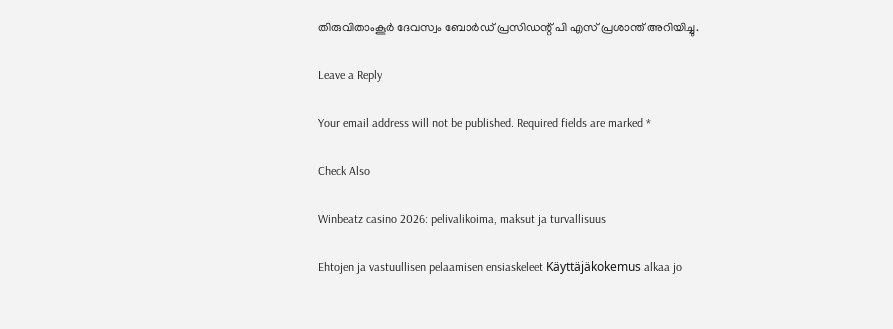തിരുവിതാംകൂര്‍ ദേവസ്വം ബോര്‍ഡ് പ്രസിഡന്റ് പി എസ് പ്രശാന്ത് അറിയിച്ചു.

Leave a Reply

Your email address will not be published. Required fields are marked *

Check Also

Winbeatz casino 2026: pelivalikoima, maksut ja turvallisuus

Ehtojen ja vastuullisen pelaamisen ensiaskeleet Käyttäjäkokemus alkaa jo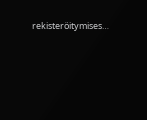rekisteröitymises…